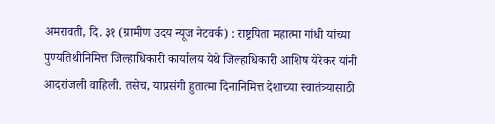अमरावती, दि. ३१ (ग्रामीण उदय न्यूज नेटवर्क) : राष्ट्रपिता महात्मा गांधी यांच्या पुण्यतिथीनिमित्त जिल्हाधिकारी कार्यालय येथे जिल्हाधिकारी आशिष येरेकर यांनी आदरांजली वाहिली. तसेच, याप्रसंगी हुतात्मा दिनानिमित्त देशाच्या स्वातंत्र्यासाठी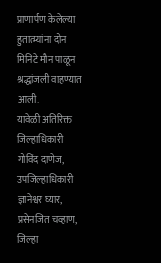प्राणार्पण केलेल्या हुतात्म्यांना दोन मिनिटे मौन पाळून श्रद्धांजली वाहण्यात आली.
यावेळी अतिरिक्त जिल्हाधिकारी गोविंद दाणेज, उपजिल्हाधिकारी ज्ञानेश्वर घ्यार, प्रसेनजित चव्हाण, जिल्हा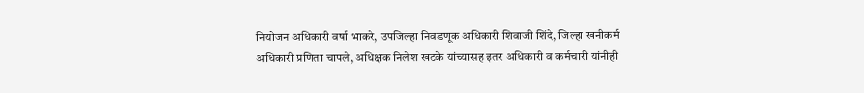नियोजन अधिकारी वर्षा भाकरे, उपजिल्हा निवडणूक अधिकारी शिवाजी शिंदे, जिल्हा खनीकर्म अधिकारी प्रणिता चापले, अधिक्षक निलेश खटके यांच्यासह इतर अधिकारी व कर्मचारी यांनीही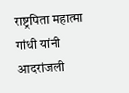राष्ट्रपिता महात्मा गांधी यांनी आदरांजली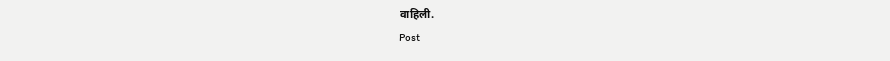वाहिली.
Post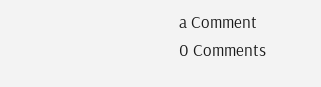a Comment
0 Comments